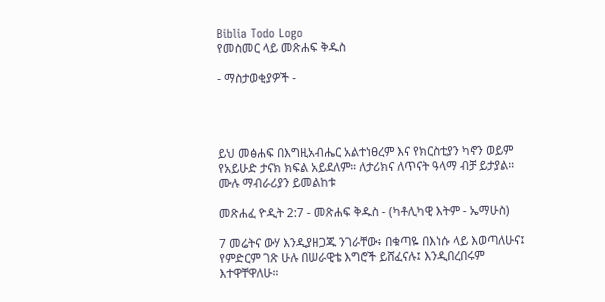Biblia Todo Logo
የመስመር ላይ መጽሐፍ ቅዱስ

- ማስታወቂያዎች -




ይህ መፅሐፍ በእግዚአብሔር አልተነፀረም እና የክርስቲያን ካኖን ወይም የአይሁድ ታናክ ክፍል አይደለም። ለታሪክና ለጥናት ዓላማ ብቻ ይታያል። ሙሉ ማብራሪያን ይመልከቱ

መጽሐፈ ዮዲት 2:7 - መጽሐፍ ቅዱስ - (ካቶሊካዊ እትም - ኤማሁስ)

7 መሬትና ውሃ እንዲያዘጋጁ ንገራቸው፥ በቁጣዬ በእነሱ ላይ እወጣለሁና፤ የምድርም ገጽ ሁሉ በሠራዊቴ እግሮች ይሸፈናሉ፤ እንዲበረበሩም እተዋቸዋለሁ።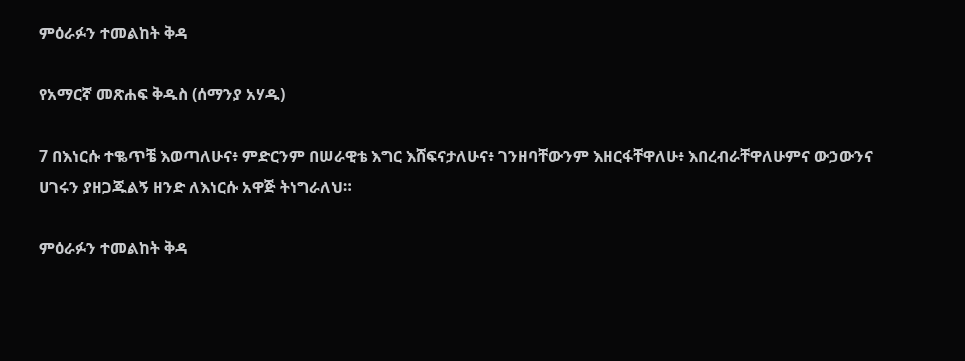ምዕራፉን ተመልከት ቅዳ

የአማርኛ መጽሐፍ ቅዱስ (ሰማንያ አሃዱ)

7 በእነርሱ ተቈጥቼ እወጣለሁና፥ ምድርንም በሠራዊቴ እግር እሸፍናታለሁና፥ ገንዘባቸውንም እዘርፋቸዋለሁ፥ እበረብራቸዋለሁምና ውኃውንና ሀገሩን ያዘጋጁልኝ ዘንድ ለእነርሱ አዋጅ ትነግራለህ።

ምዕራፉን ተመልከት ቅዳ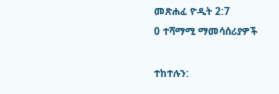መጽሐፈ ዮዲት 2:7
0 ተሻማሚ ማመሳሰሪያዎች

ተከተሉን: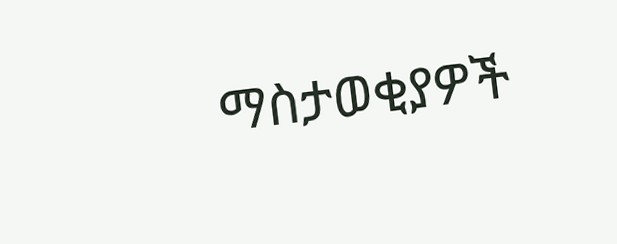ማስታወቂያዎች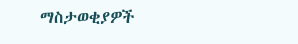ማስታወቂያዎች